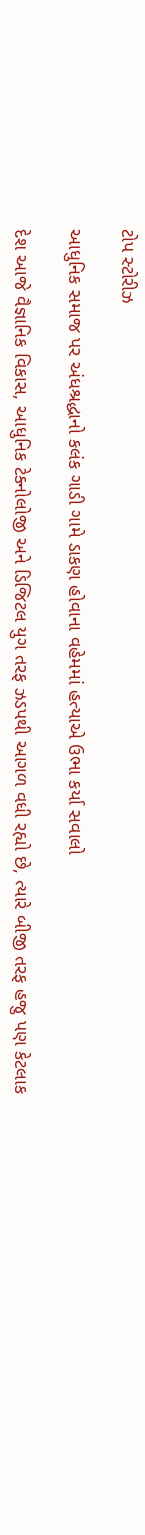ટોપ સ્ટોરીઝ

આધુનિક સમાજ પર અંધશ્રદ્ધાનો કલંક ગાડી ગામે ડાકણ હોવાના વહેમમાં હત્યાએ ઉભા કર્યા સવાલો

દેશ આજે વૈજ્ઞાનિક વિકાસ, આધુનિક ટેક્નોલોજી અને ડિજિટલ યુગ તરફ ઝડપથી આગળ વધી રહ્યો છે, ત્યારે બીજી તરફ હજુ પણ કેટલાક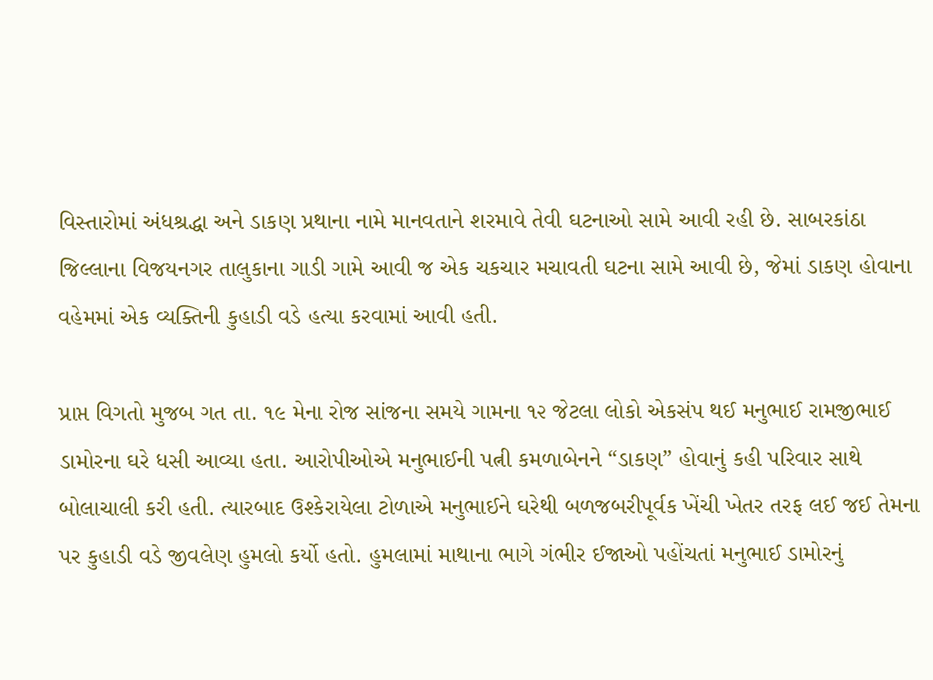વિસ્તારોમાં અંધશ્રદ્ધા અને ડાકણ પ્રથાના નામે માનવતાને શરમાવે તેવી ઘટનાઓ સામે આવી રહી છે. સાબરકાંઠા જિલ્લાના વિજયનગર તાલુકાના ગાડી ગામે આવી જ એક ચકચાર મચાવતી ઘટના સામે આવી છે, જેમાં ડાકણ હોવાના વહેમમાં એક વ્યક્તિની કુહાડી વડે હત્યા કરવામાં આવી હતી.

પ્રાપ્ત વિગતો મુજબ ગત તા. ૧૯ મેના રોજ સાંજના સમયે ગામના ૧૨ જેટલા લોકો એકસંપ થઈ મનુભાઈ રામજીભાઈ ડામોરના ઘરે ધસી આવ્યા હતા. આરોપીઓએ મનુભાઈની પત્ની કમળાબેનને “ડાકણ” હોવાનું કહી પરિવાર સાથે બોલાચાલી કરી હતી. ત્યારબાદ ઉશ્કેરાયેલા ટોળાએ મનુભાઈને ઘરેથી બળજબરીપૂર્વક ખેંચી ખેતર તરફ લઈ જઈ તેમના પર કુહાડી વડે જીવલેણ હુમલો કર્યો હતો. હુમલામાં માથાના ભાગે ગંભીર ઈજાઓ પહોંચતાં મનુભાઈ ડામોરનું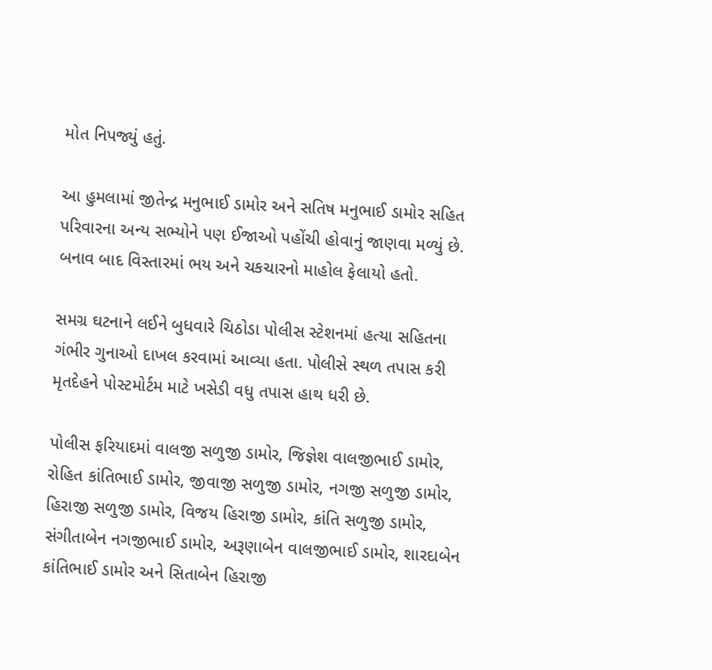મોત નિપજ્યું હતું.

આ હુમલામાં જીતેન્દ્ર મનુભાઈ ડામોર અને સતિષ મનુભાઈ ડામોર સહિત પરિવારના અન્ય સભ્યોને પણ ઈજાઓ પહોંચી હોવાનું જાણવા મળ્યું છે. બનાવ બાદ વિસ્તારમાં ભય અને ચકચારનો માહોલ ફેલાયો હતો.

સમગ્ર ઘટનાને લઈને બુધવારે ચિઠોડા પોલીસ સ્ટેશનમાં હત્યા સહિતના ગંભીર ગુનાઓ દાખલ કરવામાં આવ્યા હતા. પોલીસે સ્થળ તપાસ કરી મૃતદેહને પોસ્ટમોર્ટમ માટે ખસેડી વધુ તપાસ હાથ ધરી છે.

પોલીસ ફરિયાદમાં વાલજી સળુજી ડામોર, જિજ્ઞેશ વાલજીભાઈ ડામોર, રોહિત કાંતિભાઈ ડામોર, જીવાજી સળુજી ડામોર, નગજી સળુજી ડામોર, હિરાજી સળુજી ડામોર, વિજય હિરાજી ડામોર, કાંતિ સળુજી ડામોર, સંગીતાબેન નગજીભાઈ ડામોર, અરૂણાબેન વાલજીભાઈ ડામોર, શારદાબેન કાંતિભાઈ ડામોર અને સિતાબેન હિરાજી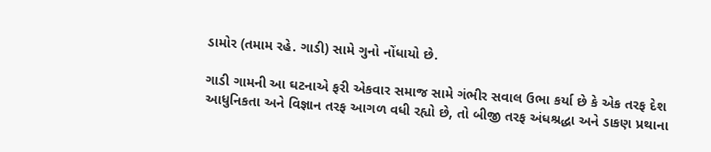ડામોર (તમામ રહે. ગાડી) સામે ગુનો નોંધાયો છે.

ગાડી ગામની આ ઘટનાએ ફરી એકવાર સમાજ સામે ગંભીર સવાલ ઉભા કર્યા છે કે એક તરફ દેશ આધુનિકતા અને વિજ્ઞાન તરફ આગળ વધી રહ્યો છે, તો બીજી તરફ અંધશ્રદ્ધા અને ડાકણ પ્રથાના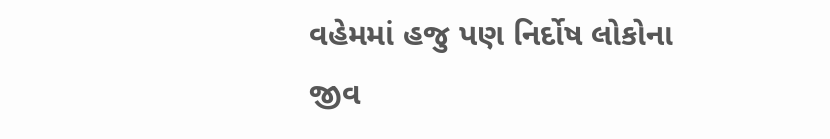વહેમમાં હજુ પણ નિર્દોષ લોકોના જીવ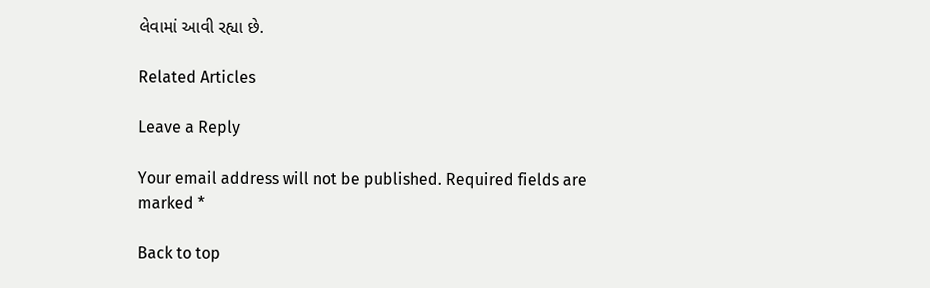લેવામાં આવી રહ્યા છે.

Related Articles

Leave a Reply

Your email address will not be published. Required fields are marked *

Back to top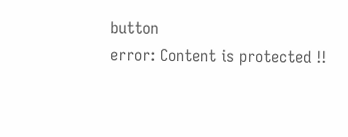button
error: Content is protected !!